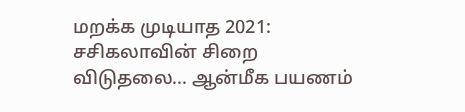மறக்க முடியாத 2021: சசிகலாவின் சிறை விடுதலை... ஆன்மீக பயணம்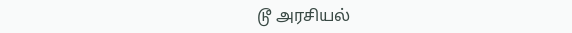டூ அரசியல்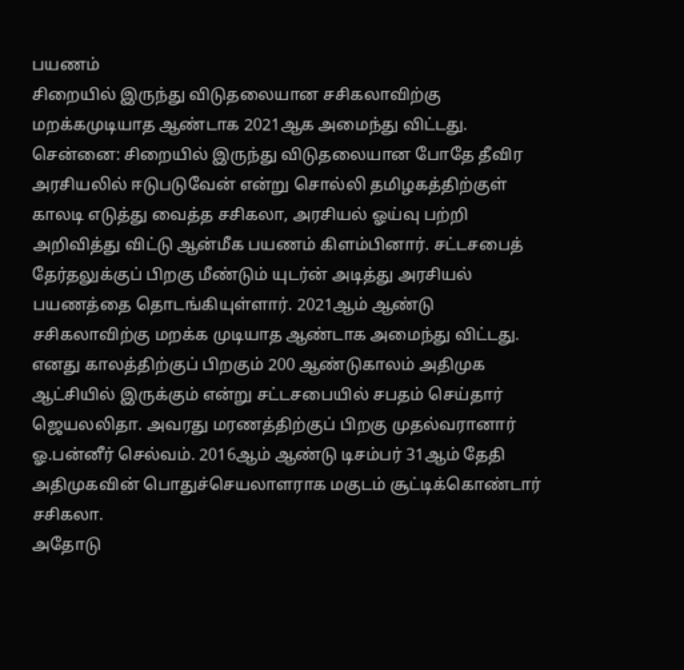பயணம்
சிறையில் இருந்து விடுதலையான சசிகலாவிற்கு மறக்கமுடியாத ஆண்டாக 2021ஆக அமைந்து விட்டது.
சென்னை: சிறையில் இருந்து விடுதலையான போதே தீவிர அரசியலில் ஈடுபடுவேன் என்று சொல்லி தமிழகத்திற்குள் காலடி எடுத்து வைத்த சசிகலா, அரசியல் ஓய்வு பற்றி அறிவித்து விட்டு ஆன்மீக பயணம் கிளம்பினார். சட்டசபைத் தேர்தலுக்குப் பிறகு மீண்டும் யுடர்ன் அடித்து அரசியல் பயணத்தை தொடங்கியுள்ளார். 2021ஆம் ஆண்டு சசிகலாவிற்கு மறக்க முடியாத ஆண்டாக அமைந்து விட்டது.
எனது காலத்திற்குப் பிறகும் 200 ஆண்டுகாலம் அதிமுக ஆட்சியில் இருக்கும் என்று சட்டசபையில் சபதம் செய்தார் ஜெயலலிதா. அவரது மரணத்திற்குப் பிறகு முதல்வரானார் ஓ.பன்னீர் செல்வம். 2016ஆம் ஆண்டு டிசம்பர் 31ஆம் தேதி அதிமுகவின் பொதுச்செயலாளராக மகுடம் சூட்டிக்கொண்டார் சசிகலா.
அதோடு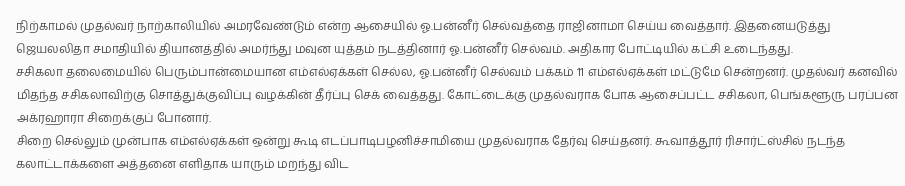நிற்காமல் முதல்வர் நாற்காலியில் அமரவேண்டும் என்ற ஆசையில் ஓ.பன்னீர் செல்வத்தை ராஜினாமா செய்ய வைத்தார். இதனையடுத்து ஜெயலலிதா சமாதியில் தியானத்தில் அமர்ந்து மவுன யுத்தம் நடத்தினார் ஓ.பன்னீர் செல்வம். அதிகார போட்டியில் கட்சி உடைந்தது.
சசிகலா தலைமையில் பெரும்பான்மையான எம்எல்ஏக்கள் செல்ல, ஓ.பன்னீர் செல்வம் பக்கம் 11 எம்எல்ஏக்கள் மட்டுமே சென்றனர். முதல்வர் கனவில் மிதந்த சசிகலாவிற்கு சொத்துக்குவிப்பு வழக்கின் தீர்ப்பு செக் வைத்தது. கோட்டைக்கு முதல்வராக போக ஆசைப்பட்ட சசிகலா, பெங்களூரு பரப்பன அக்ரஹாரா சிறைக்குப் போனார்.
சிறை செல்லும் முன்பாக எம்எல்ஏக்கள் ஒன்று கூடி எடப்பாடிபழனிச்சாமியை முதல்வராக தேர்வு செய்தனர். கூவாத்தூர் ரிசார்ட்ஸ்சில் நடந்த கலாட்டாக்களை அத்தனை எளிதாக யாரும் மறந்து விட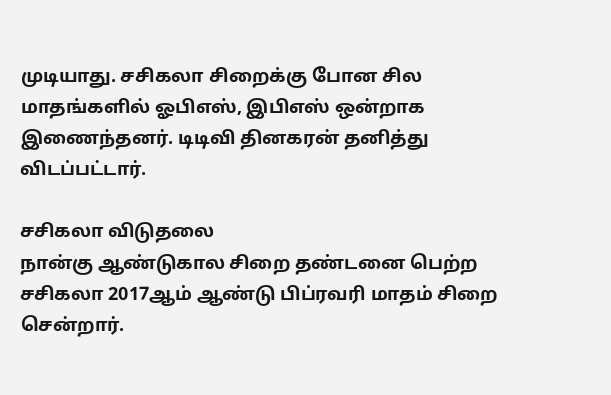முடியாது. சசிகலா சிறைக்கு போன சில மாதங்களில் ஓபிஎஸ், இபிஎஸ் ஒன்றாக இணைந்தனர். டிடிவி தினகரன் தனித்து விடப்பட்டார்.

சசிகலா விடுதலை
நான்கு ஆண்டுகால சிறை தண்டனை பெற்ற சசிகலா 2017ஆம் ஆண்டு பிப்ரவரி மாதம் சிறை சென்றார்.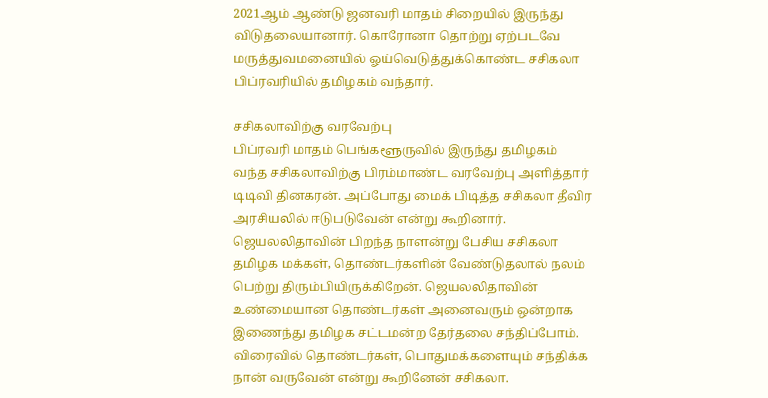2021ஆம் ஆண்டு ஜனவரி மாதம் சிறையில் இருந்து விடுதலையானார். கொரோனா தொற்று ஏற்படவே மருத்துவமனையில் ஓய்வெடுத்துக்கொண்ட சசிகலா பிப்ரவரியில் தமிழகம் வந்தார்.

சசிகலாவிற்கு வரவேற்பு
பிப்ரவரி மாதம் பெங்களூருவில் இருந்து தமிழகம் வந்த சசிகலாவிற்கு பிரம்மாண்ட வரவேற்பு அளித்தார் டிடிவி தினகரன். அப்போது மைக் பிடித்த சசிகலா தீவிர அரசியலில் ஈடுபடுவேன் என்று கூறினார். ஜெயலலிதாவின் பிறந்த நாளன்று பேசிய சசிகலா தமிழக மக்கள், தொண்டர்களின் வேண்டுதலால் நலம் பெற்று திரும்பியிருக்கிறேன். ஜெயலலிதாவின் உண்மையான தொண்டர்கள் அனைவரும் ஒன்றாக இணைந்து தமிழக சட்டமன்ற தேர்தலை சந்திப்போம். விரைவில் தொண்டர்கள், பொதுமக்களையும் சந்திக்க நான் வருவேன் என்று கூறினேன் சசிகலா.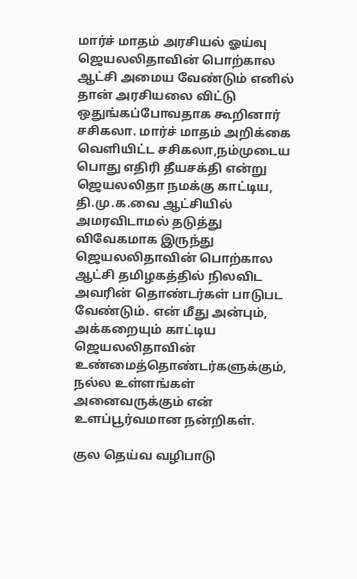மார்ச் மாதம் அரசியல் ஓய்வு
ஜெயலலிதாவின் பொற்கால ஆட்சி அமைய வேண்டும் எனில் தான் அரசியலை விட்டு ஒதுங்கப்போவதாக கூறினார் சசிகலா. மார்ச் மாதம் அறிக்கை வெளியிட்ட சசிகலா,நம்முடைய பொது எதிரி தீயசக்தி என்று ஜெயலலிதா நமக்கு காட்டிய, தி.மு.க.வை ஆட்சியில் அமரவிடாமல் தடுத்து விவேகமாக இருந்து ஜெயலலிதாவின் பொற்கால ஆட்சி தமிழகத்தில் நிலவிட அவரின் தொண்டர்கள் பாடுபட வேண்டும். என் மீது அன்பும், அக்கறையும் காட்டிய ஜெயலலிதாவின் உண்மைத்தொண்டர்களுக்கும், நல்ல உள்ளங்கள் அனைவருக்கும் என் உளப்பூர்வமான நன்றிகள்.

குல தெய்வ வழிபாடு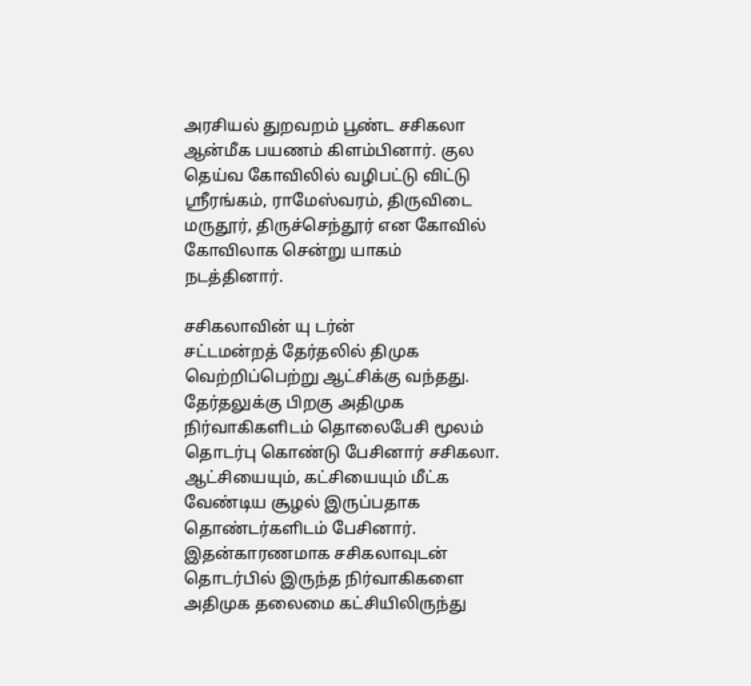அரசியல் துறவறம் பூண்ட சசிகலா ஆன்மீக பயணம் கிளம்பினார். குல தெய்வ கோவிலில் வழிபட்டு விட்டு ஸ்ரீரங்கம், ராமேஸ்வரம், திருவிடை மருதூர், திருச்செந்தூர் என கோவில் கோவிலாக சென்று யாகம் நடத்தினார்.

சசிகலாவின் யு டர்ன்
சட்டமன்றத் தேர்தலில் திமுக வெற்றிப்பெற்று ஆட்சிக்கு வந்தது. தேர்தலுக்கு பிறகு அதிமுக நிர்வாகிகளிடம் தொலைபேசி மூலம் தொடர்பு கொண்டு பேசினார் சசிகலா. ஆட்சியையும், கட்சியையும் மீட்க வேண்டிய சூழல் இருப்பதாக தொண்டர்களிடம் பேசினார். இதன்காரணமாக சசிகலாவுடன் தொடர்பில் இருந்த நிர்வாகிகளை அதிமுக தலைமை கட்சியிலிருந்து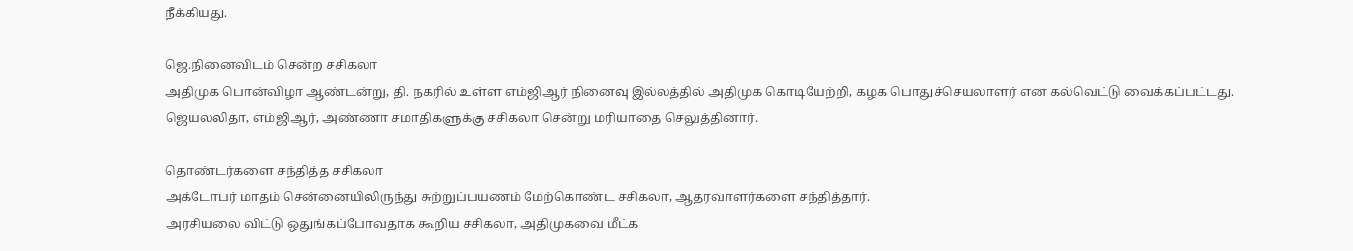நீக்கியது.

ஜெ.நினைவிடம் சென்ற சசிகலா
அதிமுக பொன்விழா ஆண்டன்று, தி. நகரில் உள்ள எம்ஜிஆர் நினைவு இல்லத்தில் அதிமுக கொடியேற்றி, கழக பொதுச்செயலாளர் என கல்வெட்டு வைக்கப்பட்டது. ஜெயலலிதா, எம்ஜிஆர், அண்ணா சமாதிகளுக்கு சசிகலா சென்று மரியாதை செலுத்தினார்.

தொண்டர்களை சந்தித்த சசிகலா
அக்டோபர் மாதம் சென்னையிலிருந்து சுற்றுப்பயணம் மேற்கொண்ட சசிகலா, ஆதரவாளர்களை சந்தித்தார்.
அரசியலை விட்டு ஒதுங்கப்போவதாக கூறிய சசிகலா, அதிமுகவை மீட்க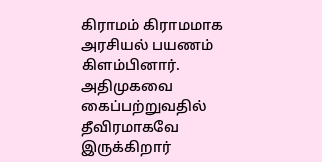கிராமம் கிராமமாக அரசியல் பயணம் கிளம்பினார். அதிமுகவை கைப்பற்றுவதில் தீவிரமாகவே இருக்கிறார்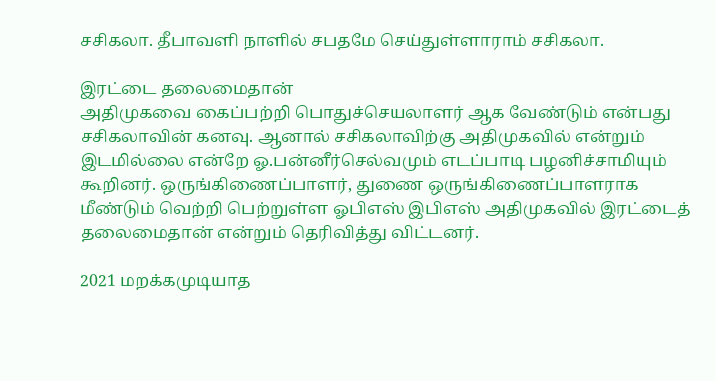சசிகலா. தீபாவளி நாளில் சபதமே செய்துள்ளாராம் சசிகலா.

இரட்டை தலைமைதான்
அதிமுகவை கைப்பற்றி பொதுச்செயலாளர் ஆக வேண்டும் என்பது சசிகலாவின் கனவு. ஆனால் சசிகலாவிற்கு அதிமுகவில் என்றும் இடமில்லை என்றே ஓ.பன்னீர்செல்வமும் எடப்பாடி பழனிச்சாமியும் கூறினர். ஒருங்கிணைப்பாளர், துணை ஒருங்கிணைப்பாளராக மீண்டும் வெற்றி பெற்றுள்ள ஓபிஎஸ் இபிஎஸ் அதிமுகவில் இரட்டைத் தலைமைதான் என்றும் தெரிவித்து விட்டனர்.

2021 மறக்கமுடியாத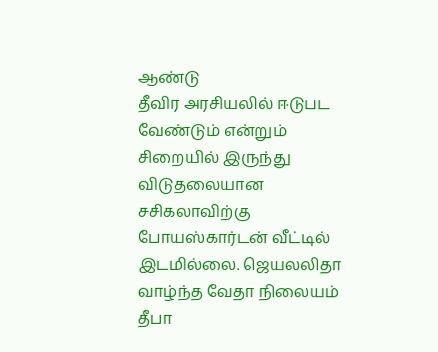ஆண்டு
தீவிர அரசியலில் ஈடுபட வேண்டும் என்றும் சிறையில் இருந்து விடுதலையான சசிகலாவிற்கு போயஸ்கார்டன் வீட்டில் இடமில்லை. ஜெயலலிதா வாழ்ந்த வேதா நிலையம் தீபா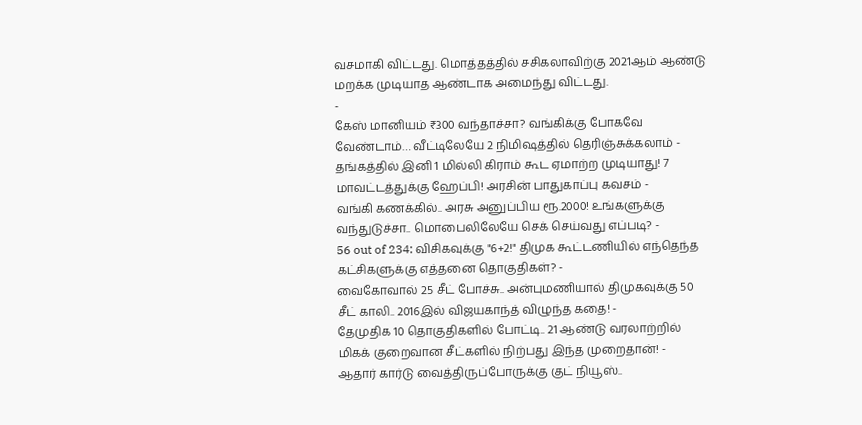வசமாகி விட்டது. மொத்தத்தில் சசிகலாவிற்கு 2021ஆம் ஆண்டு மறக்க முடியாத ஆண்டாக அமைந்து விட்டது.
-
கேஸ் மானியம் ₹300 வந்தாச்சா? வங்கிக்கு போகவே வேண்டாம்… வீட்டிலேயே 2 நிமிஷத்தில் தெரிஞ்சுக்கலாம் -
தங்கத்தில் இனி 1 மில்லி கிராம் கூட ஏமாற்ற முடியாது! 7 மாவட்டத்துக்கு ஹேப்பி! அரசின் பாதுகாப்பு கவசம் -
வங்கி கணக்கில்.. அரசு அனுப்பிய ரூ.2000! உங்களுக்கு வந்துடுச்சா.. மொபைலிலேயே செக் செய்வது எப்படி? -
56 out of 234: விசிகவுக்கு "6+2!" திமுக கூட்டணியில் எந்தெந்த கட்சிகளுக்கு எத்தனை தொகுதிகள்? -
வைகோவால் 25 சீட் போச்சு.. அன்புமணியால் திமுகவுக்கு 50 சீட் காலி.. 2016இல் விஜயகாந்த் விழுந்த கதை! -
தேமுதிக 10 தொகுதிகளில் போட்டி.. 21 ஆண்டு வரலாற்றில் மிகக் குறைவான சீட்களில் நிற்பது இந்த முறைதான்! -
ஆதார் கார்டு வைத்திருப்போருக்கு குட் நியூஸ்..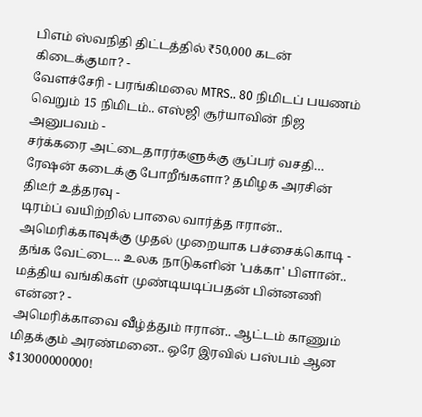பிஎம் ஸ்வநிதி திட்டத்தில் ₹50,000 கடன் கிடைக்குமா? -
வேளச்சேரி - பரங்கிமலை MTRS.. 80 நிமிடப் பயணம் வெறும் 15 நிமிடம்.. எஸ்ஜி சூர்யாவின் நிஜ அனுபவம் -
சர்க்கரை அட்டைதாரர்களுக்கு சூப்பர் வசதி… ரேஷன் கடைக்கு போறீங்களா? தமிழக அரசின் திடீர் உத்தரவு -
டிரம்ப் வயிற்றில் பாலை வார்த்த ஈரான்.. அமெரிக்காவுக்கு முதல் முறையாக பச்சைக்கொடி -
தங்க வேட்டை.. உலக நாடுகளின் 'பக்கா' பிளான்.. மத்திய வங்கிகள் முண்டியடிப்பதன் பின்னணி என்ன? -
அமெரிக்காவை வீழ்த்தும் ஈரான்.. ஆட்டம் காணும் மிதக்கும் அரண்மனை.. ஒரே இரவில் பஸ்பம் ஆன $13000000000!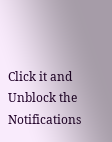Click it and Unblock the Notifications